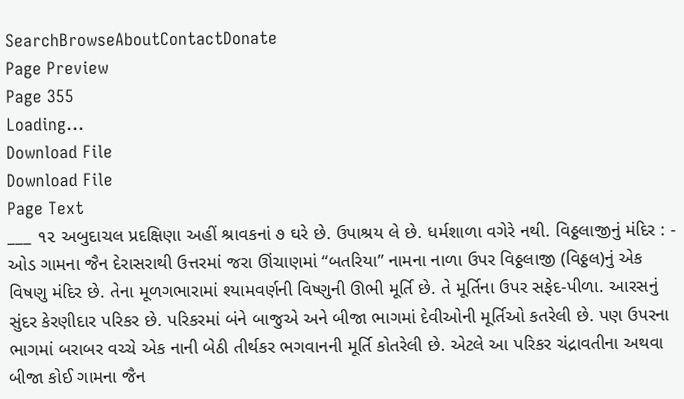SearchBrowseAboutContactDonate
Page Preview
Page 355
Loading...
Download File
Download File
Page Text
___ ૧૨ અબુદાચલ પ્રદક્ષિણા અહીં શ્રાવકનાં ૭ ઘરે છે. ઉપાશ્રય લે છે. ધર્મશાળા વગેરે નથી. વિઠ્ઠલાજીનું મંદિર : - ઓડ ગામના જૈન દેરાસરાથી ઉત્તરમાં જરા ઊંચાણમાં “બતરિયા” નામના નાળા ઉપર વિઠ્ઠલાજી (વિઠ્ઠલ)નું એક વિષણુ મંદિર છે. તેના મૂળગભારામાં શ્યામવર્ણની વિષ્ણુની ઊભી મૂર્તિ છે. તે મૂર્તિના ઉપર સફેદ-પીળા. આરસનું સુંદર કેરણીદાર પરિકર છે. પરિકરમાં બંને બાજુએ અને બીજા ભાગમાં દેવીઓની મૂર્તિઓ કતરેલી છે. પણ ઉપરના ભાગમાં બરાબર વચ્ચે એક નાની બેઠી તીર્થકર ભગવાનની મૂર્તિ કોતરેલી છે. એટલે આ પરિકર ચંદ્રાવતીના અથવા બીજા કોઈ ગામના જૈન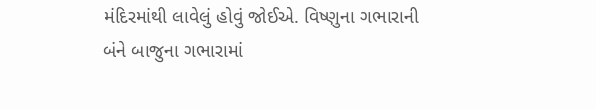મંદિરમાંથી લાવેલું હોવું જોઈએ. વિષ્ણુના ગભારાની બંને બાજુના ગભારામાં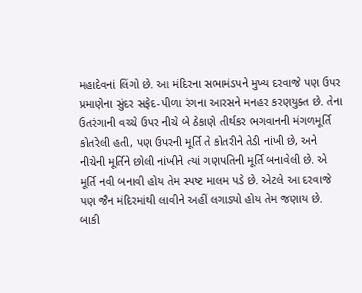મહાદેવનાં લિંગો છે. આ મંદિરના સભામંડપને મુખ્ય દરવાજે પણ ઉપર પ્રમાણેના સુંદર સફેદ-પીળા રંગના આરસને મનહર કરણયુક્ત છે. તેના ઉતરંગાની વચ્ચે ઉપર નીચે બે ઠેકાણે તીર્થકર ભગવાનની મંગળમૂર્તિ કોતરેલી હતી, પણ ઉપરની મૂર્તિ તે કોતરીને તેડી નાંખી છે, અને નીચેની મૂર્તિને છોલી નાંખીને ત્યાં ગણપતિની મૂર્તિ બનાવેલી છે. એ મૂર્તિ નવી બનાવી હોય તેમ સ્પષ્ટ માલમ પડે છે. એટલે આ દરવાજે પણ જૈન મંદિરમાંથી લાવીને અહીં લગાડ્યો હોય તેમ જણાય છે. બાકી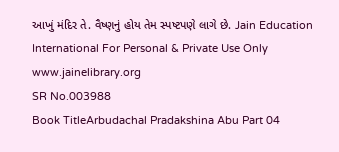આખું મંદિર તે. વૈષ્ણનું હોય તેમ સ્પષ્ટપણે લાગે છે. Jain Education International For Personal & Private Use Only www.jainelibrary.org
SR No.003988
Book TitleArbudachal Pradakshina Abu Part 04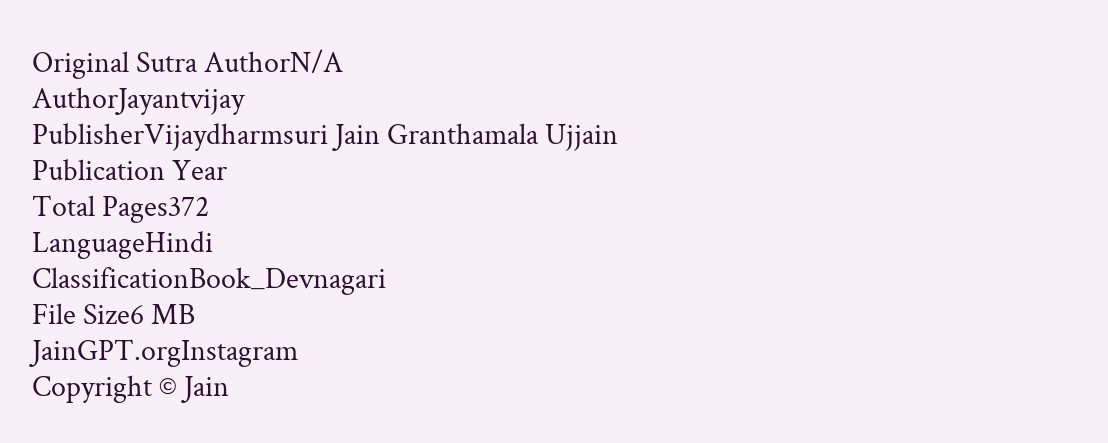Original Sutra AuthorN/A
AuthorJayantvijay
PublisherVijaydharmsuri Jain Granthamala Ujjain
Publication Year
Total Pages372
LanguageHindi
ClassificationBook_Devnagari
File Size6 MB
JainGPT.orgInstagram
Copyright © Jain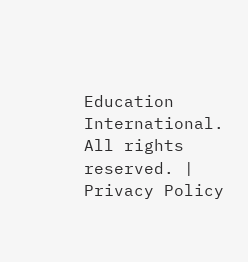Education International. All rights reserved. | Privacy Policy